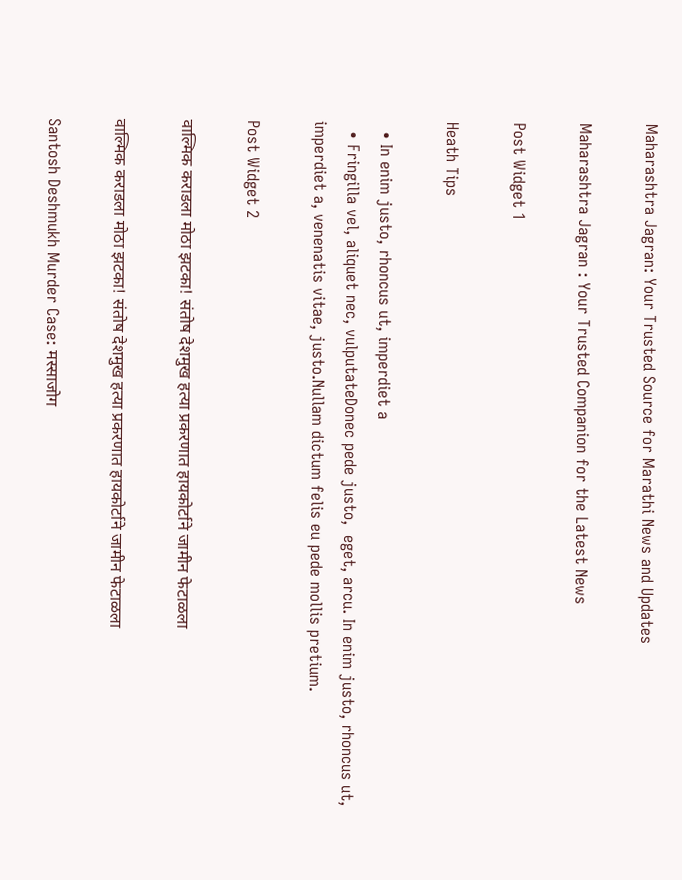Maharashtra Jagran: Your Trusted Source for Marathi News and Updates

Maharashtra Jagran : Your Trusted Companion for the Latest News

Post Widget 1

Heath Tips

  • In enim justo, rhoncus ut, imperdiet a
  • Fringilla vel, aliquet nec, vulputateDonec pede justo,  eget, arcu. In enim justo, rhoncus ut, imperdiet a, venenatis vitae, justo.Nullam dictum felis eu pede mollis pretium.

Post Widget 2

वाल्मिक कराडला मोठा झटका! संतोष देशमुख हत्या प्रकरणात हायकोर्टाने जामीन फेटाळला

वाल्मिक कराडला मोठा झटका! संतोष देशमुख हत्या प्रकरणात हायकोर्टाने जामीन फेटाळला

Santosh Deshmukh Murder Case: मस्साजोग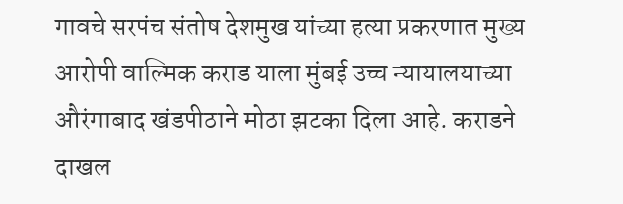गावचे सरपंच संतोष देशमुख यांच्या हत्या प्रकरणात मुख्य आरोपी वाल्मिक कराड याला मुंबई उच्च न्यायालयाच्या औरंगाबाद खंडपीठाने मोठा झटका दिला आहे. कराडने दाखल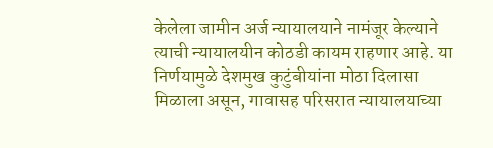केलेला जामीन अर्ज न्यायालयाने नामंजूर केल्याने त्याची न्यायालयीन कोठडी कायम राहणार आहे. या निर्णयामुळे देशमुख कुटुंबीयांना मोठा दिलासा मिळाला असून, गावासह परिसरात न्यायालयाच्या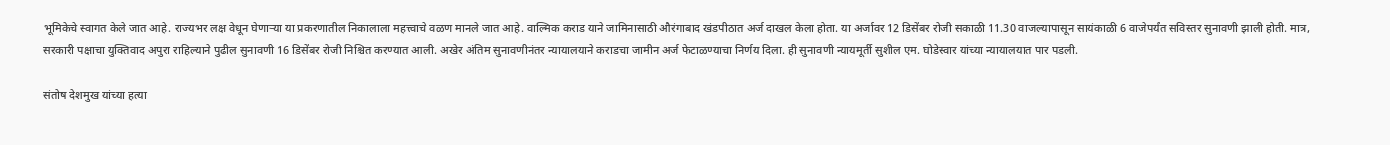भूमिकेचे स्वागत केले जात आहे. राज्यभर लक्ष वेधून घेणाऱ्या या प्रकरणातील निकालाला महत्त्वाचे वळण मानले जात आहे. वाल्मिक कराड याने जामिनासाठी औरंगाबाद खंडपीठात अर्ज दाखल केला होता. या अर्जावर 12 डिसेंबर रोजी सकाळी 11.30 वाजल्यापासून सायंकाळी 6 वाजेपर्यंत सविस्तर सुनावणी झाली होती. मात्र, सरकारी पक्षाचा युक्तिवाद अपुरा राहिल्याने पुढील सुनावणी 16 डिसेंबर रोजी निश्चित करण्यात आली. अखेर अंतिम सुनावणीनंतर न्यायालयाने कराडचा जामीन अर्ज फेटाळण्याचा निर्णय दिला. ही सुनावणी न्यायमूर्ती सुशील एम. घोडेस्वार यांच्या न्यायालयात पार पडली.

संतोष देशमुख यांच्या हत्या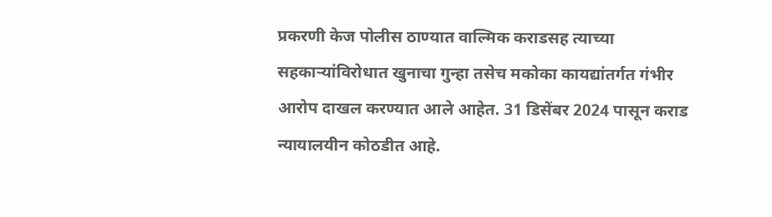प्रकरणी केज पोलीस ठाण्यात वाल्मिक कराडसह त्याच्या सहकाऱ्यांविरोधात खुनाचा गुन्हा तसेच मकोका कायद्यांतर्गत गंभीर आरोप दाखल करण्यात आले आहेत. 31 डिसेंबर 2024 पासून कराड न्यायालयीन कोठडीत आहे.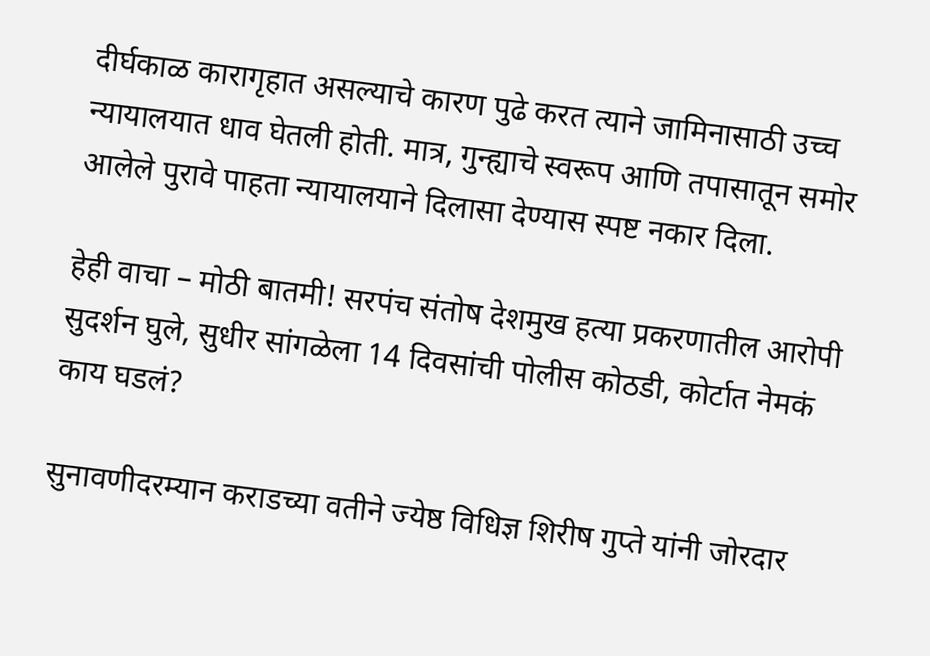दीर्घकाळ कारागृहात असल्याचे कारण पुढे करत त्याने जामिनासाठी उच्च न्यायालयात धाव घेतली होती. मात्र, गुन्ह्याचे स्वरूप आणि तपासातून समोर आलेले पुरावे पाहता न्यायालयाने दिलासा देण्यास स्पष्ट नकार दिला.

हेही वाचा – मोठी बातमी! सरपंच संतोष देशमुख हत्या प्रकरणातील आरोपी सुदर्शन घुले, सुधीर सांगळेला 14 दिवसांची पोलीस कोठडी, कोर्टात नेमकं काय घडलं?

सुनावणीदरम्यान कराडच्या वतीने ज्येष्ठ विधिज्ञ शिरीष गुप्ते यांनी जोरदार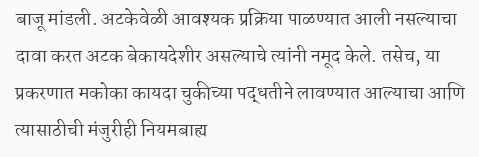बाजू मांडली. अटकेवेळी आवश्यक प्रक्रिया पाळण्यात आली नसल्याचा दावा करत अटक बेकायदेशीर असल्याचे त्यांनी नमूद केले. तसेच, या प्रकरणात मकोका कायदा चुकीच्या पद्धतीने लावण्यात आल्याचा आणि त्यासाठीची मंजुरीही नियमबाह्य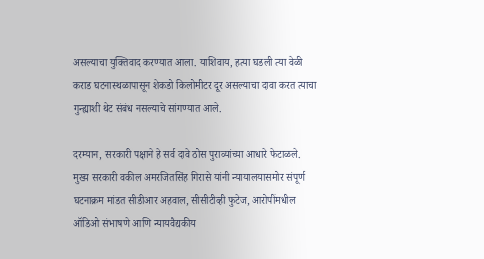असल्याचा युक्तिवाद करण्यात आला. याशिवाय, हत्या घडली त्या वेळी कराड घटनास्थळापासून शेकडो किलोमीटर दूर असल्याचा दावा करत त्याचा गुन्ह्याशी थेट संबंध नसल्याचे सांगण्यात आले.

दरम्यान, सरकारी पक्षाने हे सर्व दावे ठोस पुराव्यांच्या आधारे फेटाळले. मुख्य सरकारी वकील अमरजितसिंह गिरासे यांनी न्यायालयासमोर संपूर्ण घटनाक्रम मांडत सीडीआर अहवाल, सीसीटीव्ही फुटेज, आरोपींमधील ऑडिओ संभाषणे आणि न्यायवैद्यकीय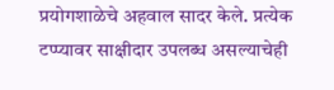प्रयोगशाळेचे अहवाल सादर केले. प्रत्येक टप्प्यावर साक्षीदार उपलब्ध असल्याचेही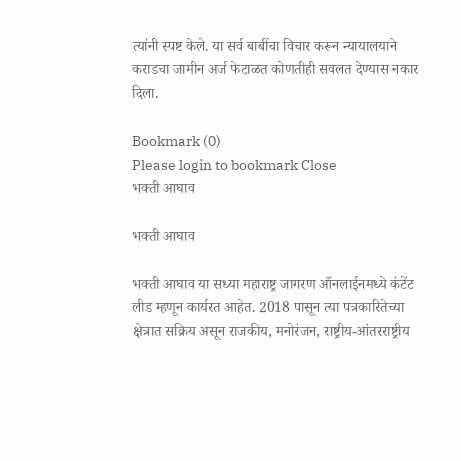त्यांनी स्पष्ट केले. या सर्व बाबींचा विचार करून न्यायालयाने कराडचा जामीन अर्ज फेटाळत कोणतीही सवलत देण्यास नकार दिला.

Bookmark (0)
Please login to bookmark Close
भक्ती आघाव

भक्ती आघाव

भक्ती आघाव या सध्या महाराष्ट्र जागरण ऑनलाईनमध्ये कंटेंट लीड म्हणून कार्यरत आहेत. 2018 पासून त्या पत्रकारितेच्या क्षेत्रात सक्रिय असून राजकीय, मनोरंजन, राष्ट्रीय-आंतरराष्ट्रीय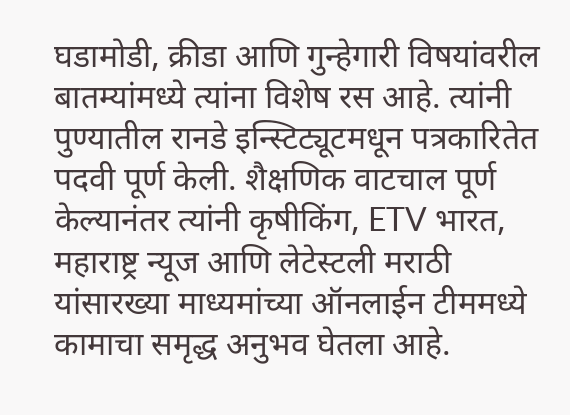घडामोडी, क्रीडा आणि गुन्हेगारी विषयांवरील बातम्यांमध्ये त्यांना विशेष रस आहे. त्यांनी पुण्यातील रानडे इन्स्टिट्यूटमधून पत्रकारितेत पदवी पूर्ण केली. शैक्षणिक वाटचाल पूर्ण केल्यानंतर त्यांनी कृषीकिंग, ETV भारत, महाराष्ट्र न्यूज आणि लेटेस्टली मराठी यांसारख्या माध्यमांच्या ऑनलाईन टीममध्ये कामाचा समृद्ध अनुभव घेतला आहे.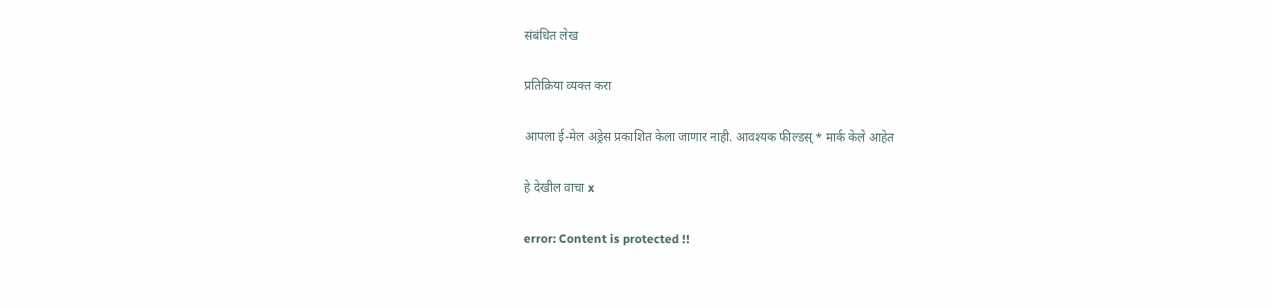संबंधित लेख

प्रतिक्रिया व्यक्त करा

आपला ई-मेल अड्रेस प्रकाशित केला जाणार नाही. आवश्यक फील्डस् * मार्क केले आहेत

हे देखील वाचा x

error: Content is protected !!